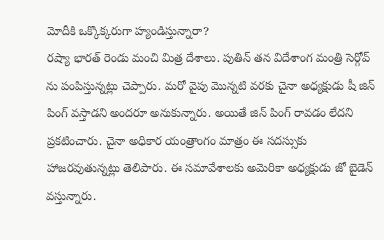మోదీకి ఒక్కొక్కరుగా హ్యండిస్తున్నారా?
రష్యా భారత్ రెండు మంచి మిత్ర దేశాలు. పుతిన్ తన విదేశాంగ మంత్రి సెర్గోవ్ ను పంపిస్తున్నట్లు చెప్పారు. మరో వైపు మొన్నటి వరకు చైనా అధ్యక్షుడు షీ జిన్ పింగ్ వస్తాడని అందరూ అనుకున్నారు. అయితే జిన్ పింగ్ రావడం లేదని ప్రకటించారు. చైనా అధికార యంత్రాంగం మాత్రం ఈ సదస్సుకు హాజరవుతున్నట్లు తెలిపారు. ఈ సమావేశాలకు అమెరికా అధ్యక్షుడు జో బైడెన్ వస్తున్నారు.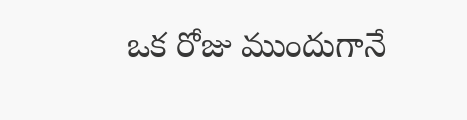ఒక రోజు ముందుగానే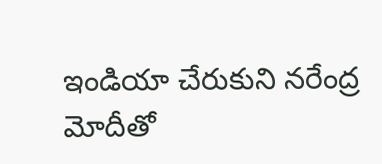ఇండియా చేరుకుని నరేంద్ర మోదీతో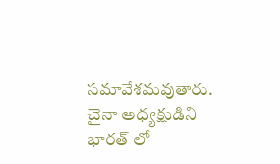సమావేశమవుతారు. చైనా అధ్యక్షుడిని భారత్ లో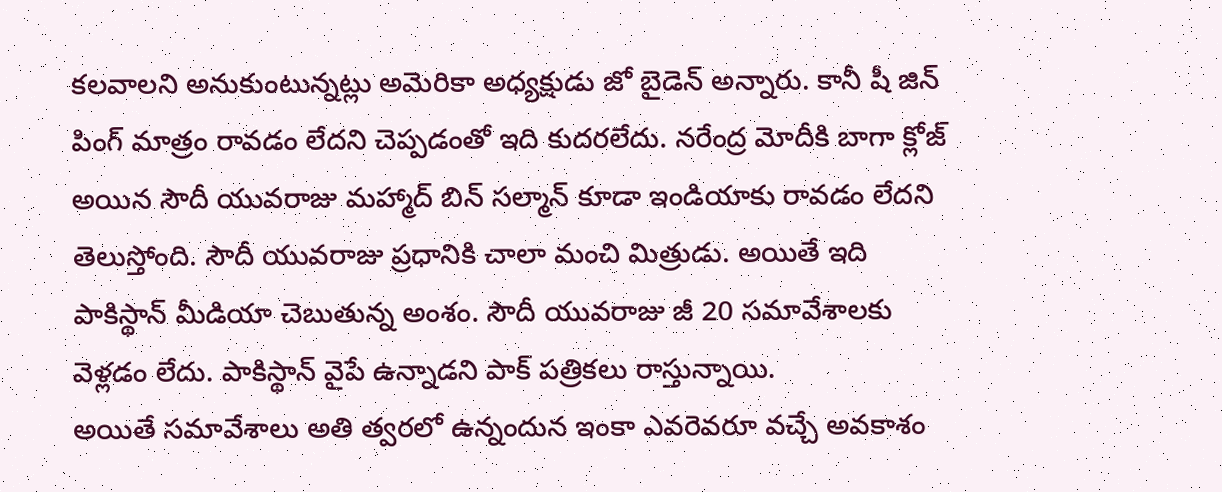కలవాలని అనుకుంటున్నట్లు అమెరికా అధ్యక్షుడు జో బైడెన్ అన్నారు. కానీ షీ జిన్ పింగ్ మాత్రం రావడం లేదని చెప్పడంతో ఇది కుదరలేదు. నరేంద్ర మోదీకి బాగా క్లోజ్ అయిన సౌదీ యువరాజు మహ్మాద్ బిన్ సల్మాన్ కూడా ఇండియాకు రావడం లేదని తెలుస్తోంది. సౌదీ యువరాజు ప్రధానికి చాలా మంచి మిత్రుడు. అయితే ఇది పాకిస్థాన్ మీడియా చెబుతున్న అంశం. సౌదీ యువరాజు జీ 20 సమావేశాలకు వెళ్లడం లేదు. పాకిస్థాన్ వైపే ఉన్నాడని పాక్ పత్రికలు రాస్తున్నాయి.
అయితే సమావేశాలు అతి త్వరలో ఉన్నందున ఇంకా ఎవరెవరూ వచ్చే అవకాశం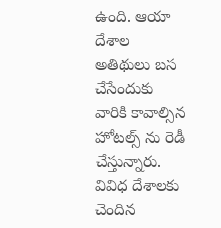ఉంది. ఆయా దేశాల అతిథులు బస చేసేందుకు వారికి కావాల్సిన హోటల్స్ ను రెడీ చేస్తున్నారు. వివిధ దేశాలకు చెందిన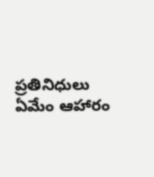ప్రతినిధులు ఏమేం ఆహారం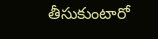తీసుకుంటారో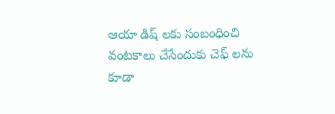ఆయా డిష్ లకు సంబంధించి వంటకాలు చేసేందుకు చెఫ్ లను కూడా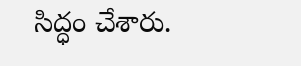సిద్ధం చేశారు.